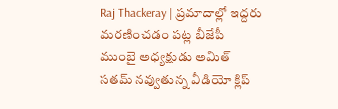Raj Thackeray | ప్రమాదాల్లో ఇద్దరు మరణించడం పట్ల బీజేపీ ముంబై అధ్యక్షుడు అమిత్ సతమ్ నవ్వుతున్న వీడియో క్లిప్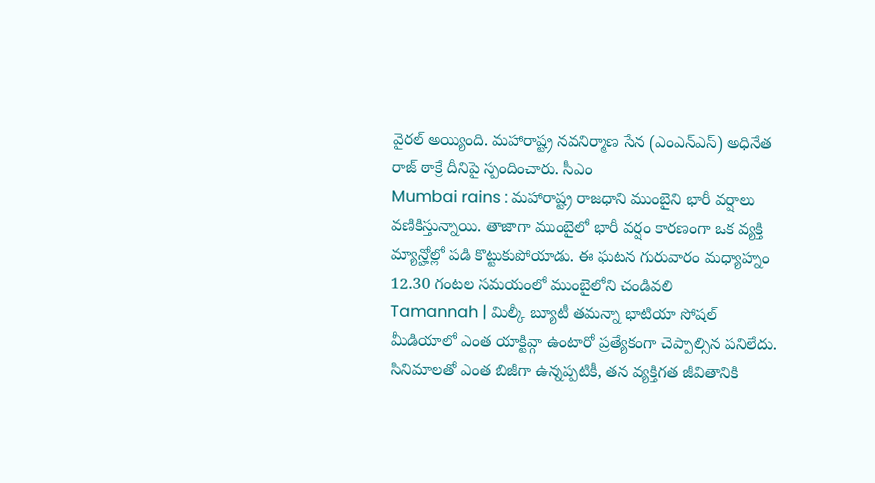వైరల్ అయ్యింది. మహారాష్ట్ర నవనిర్మాణ సేన (ఎంఎన్ఎస్) అధినేత రాజ్ ఠాక్రే దీనిపై స్పందించారు. సీఎం
Mumbai rains : మహారాష్ట్ర రాజధాని ముంబైని భారీ వర్షాలు వణికిస్తున్నాయి. తాజాగా ముంబైలో భారీ వర్షం కారణంగా ఒక వ్యక్తి మ్యాన్హోల్లో పడి కొట్టుకుపోయాడు. ఈ ఘటన గురువారం మధ్యాహ్నం 12.30 గంటల సమయంలో ముంబైలోని చండివలి
Tamannah | మిల్కీ బ్యూటీ తమన్నా భాటియా సోషల్ మీడియాలో ఎంత యాక్టివ్గా ఉంటారో ప్రత్యేకంగా చెప్పాల్సిన పనిలేదు. సినిమాలతో ఎంత బిజీగా ఉన్నప్పటికీ, తన వ్యక్తిగత జీవితానికి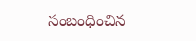సంబంధించిన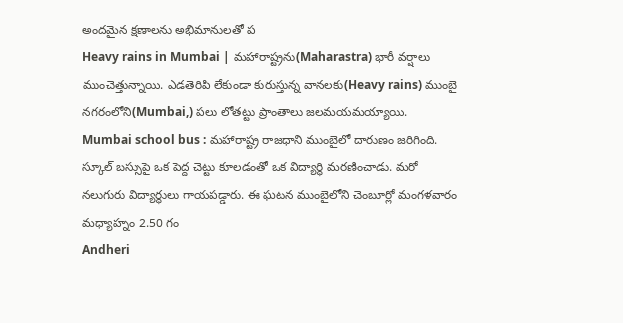అందమైన క్షణాలను అభిమానులతో ప
Heavy rains in Mumbai | మహారాష్ట్రను(Maharastra) భారీ వర్షాలు ముంచెత్తున్నాయి. ఎడతెరిపి లేకుండా కురుస్తున్న వానలకు(Heavy rains) ముంబై నగరంలోని(Mumbai,) పలు లోతట్టు ప్రాంతాలు జలమయమయ్యాయి.
Mumbai school bus : మహారాష్ట్ర రాజధాని ముంబైలో దారుణం జరిగింది. స్కూల్ బస్సుపై ఒక పెద్ద చెట్టు కూలడంతో ఒక విద్యార్థి మరణించాడు. మరో నలుగురు విద్యార్థులు గాయపడ్డారు. ఈ ఘటన ముంబైలోని చెంబూర్లో మంగళవారం మధ్యాహ్నం 2.50 గం
Andheri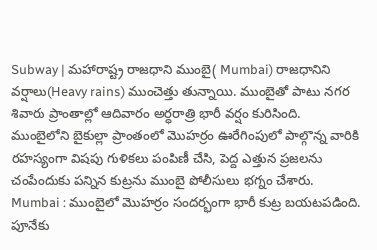Subway | మహారాష్ట్ర రాజధాని ముంబై( Mumbai) రాజధానిని వర్షాలు(Heavy rains) ముంచెత్తు తున్నాయి. ముంబైతో పాటు నగర శివారు ప్రాంతాల్లో ఆదివారం అర్ధరాత్రి భారీ వర్షం కురిసింది.
ముంబైలోని బైకుల్లా ప్రాంతంలో మొహర్రం ఊరేగింపులో పాల్గొన్న వారికి రహస్యంగా విషపు గుళికలు పంపిణీ చేసి, పెద్ద ఎత్తున ప్రజలను చంపేందుకు పన్నిన కుట్రను ముంబై పోలీసులు భగ్నం చేశారు.
Mumbai : ముంబైలో మొహర్రం సందర్భంగా భారీ కుట్ర బయటపడింది. పూనేకు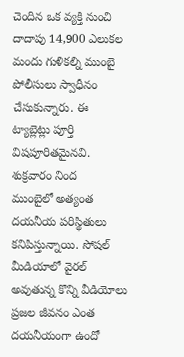చెందిన ఒక వ్యక్తి నుంచి దాదాపు 14,900 ఎలుకల మందు గుళికల్ని ముంబై పోలీసులు స్వాధీనం చేసుకున్నారు. ఈ ట్యాబ్లెట్లు పూర్తి విషపూరితమైనవి. శుక్రవారం నింద
ముంబైలో అత్యంత దయనీయ పరిస్థితులు కనిపిస్తున్నాయి. సోషల్ మీడియాలో వైరల్ అవుతున్న కొన్ని వీడియోలు ప్రజల జీవనం ఎంత దయనీయంగా ఉందో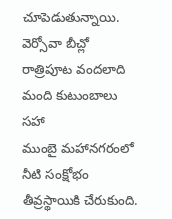చూపెడుతున్నాయి. వెర్సోవా బీచ్లో రాత్రిపూట వందలాది మంది కుటుంబాలు సహా
ముంబై మహానగరంలో నీటి సంక్షోభం తీవ్రస్థాయికి చేరుకుంది.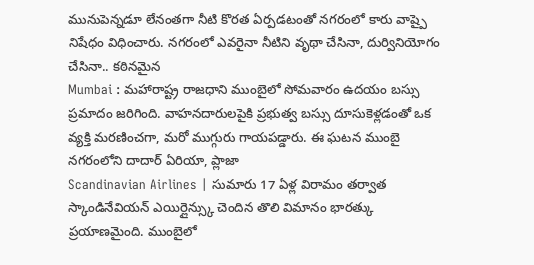మునుపెన్నడూ లేనంతగా నీటి కొరత ఏర్పడటంతో నగరంలో కారు వాష్పై నిషేధం విధించారు. నగరంలో ఎవరైనా నీటిని వృథా చేసినా, దుర్వినియోగం చేసినా.. కఠినమైన
Mumbai : మహారాష్ట్ర రాజధాని ముంబైలో సోమవారం ఉదయం బస్సు ప్రమాదం జరిగింది. వాహనదారులపైకి ప్రభుత్వ బస్సు దూసుకెళ్లడంతో ఒక వ్యక్తి మరణించగా, మరో ముగ్గురు గాయపడ్డారు. ఈ ఘటన ముంబై నగరంలోని దాదార్ ఏరియా, ప్లాజా
Scandinavian Airlines | సుమారు 17 ఏళ్ల విరామం తర్వాత స్కాండినేవియన్ ఎయిర్లైన్స్కు చెందిన తొలి విమానం భారత్కు ప్రయాణమైంది. ముంబైలో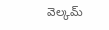వెల్కమ్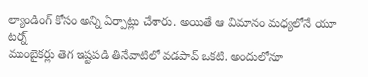ల్యాండింగ్ కోసం అన్ని ఏర్పాట్లు చేశారు. అయితే ఆ విమానం మధ్యలోనే యూ టర్న్
ముంబైకర్లు తెగ ఇష్టపడి తినేవాటిలో వడపావ్ ఒకటి. అందులోనూ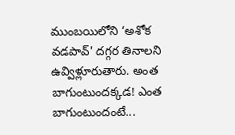ముంబయిలోని ‘అశోక వడపావ్' దగ్గర తినాలని ఉవ్విళ్లూరుతారు. అంత బాగుంటుందక్కడ! ఎంత బాగుంటుందంటే...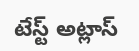టేస్ట్ అట్లాస్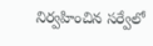నిర్వహించిన సర్వేలో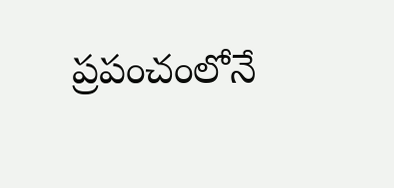ప్రపంచంలోనే